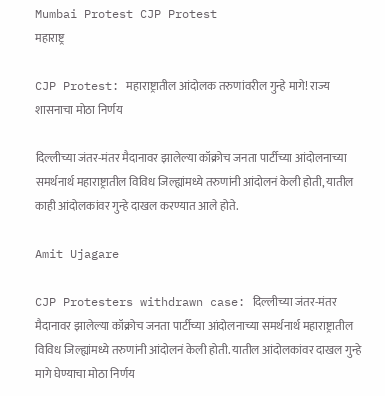Mumbai Protest CJP Protest
महाराष्ट्र

CJP Protest: महाराष्ट्रातील आंदोलक तरुणांवरील गुन्हे मागे! राज्य शासनाचा मोठा निर्णय

दिल्लीच्या जंतर-मंतर मैदानावर झालेल्या कॉक्रोच जनता पार्टीच्या आंदोलनाच्या समर्थनार्थ महाराष्ट्रातील विविध जिल्ह्यांमध्ये तरुणांनी आंदोलनं केली होती, यातील काही आंदोलकांवर गुन्हे दाखल करण्यात आले होते.

Amit Ujagare

CJP Protesters withdrawn case: दिल्लीच्या जंतर-मंतर मैदानावर झालेल्या कॉक्रोच जनता पार्टीच्या आंदोलनाच्या समर्थनार्थ महाराष्ट्रातील विविध जिल्ह्यांमध्ये तरुणांनी आंदोलनं केली होती. यातील आंदोलकांवर दाखल गुन्हे मागे घेण्याचा मोठा निर्णय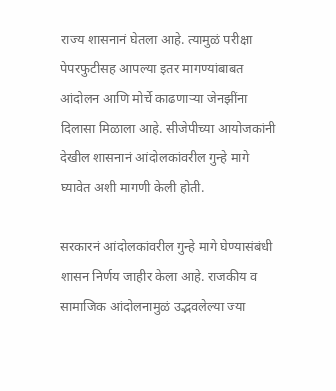राज्य शासनानं घेतला आहे. त्यामुळं परीक्षा पेपरफुटीसह आपल्या इतर मागण्यांबाबत आंदोलन आणि मोर्चे काढणाऱ्या जेनझींना दिलासा मिळाला आहे. सीजेपीच्या आयोजकांनी देखील शासनानं आंदोलकांवरील गुन्हे मागे घ्यावेत अशी मागणी केली होती.

सरकारनं आंदोलकांवरील गुन्हे मागे घेण्यासंबंधी शासन निर्णय जाहीर केला आहे. राजकीय व सामाजिक आंदोलनामुळं उद्भवलेल्या ज्या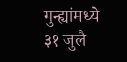गुन्ह्यांमध्ये ३१ जुलै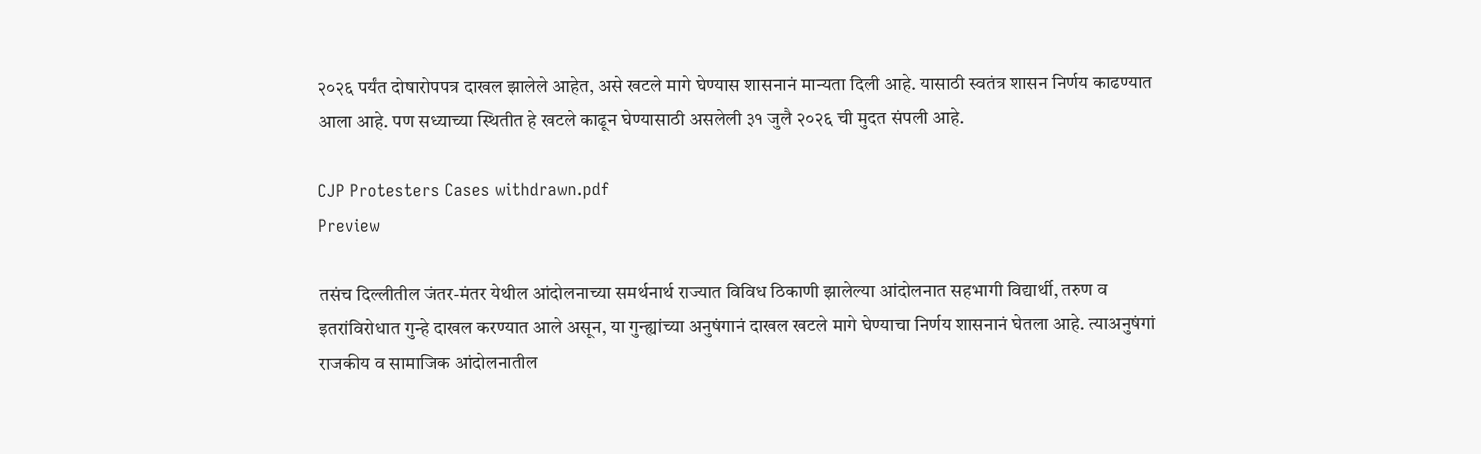२०२६ पर्यंत दोषारोपपत्र दाखल झालेले आहेत, असे खटले मागे घेण्यास शासनानं मान्यता दिली आहे. यासाठी स्वतंत्र शासन निर्णय काढण्यात आला आहे. पण सध्याच्या स्थितीत हे खटले काढून घेण्यासाठी असलेली ३१ जुलै २०२६ ची मुदत संपली आहे.

CJP Protesters Cases withdrawn.pdf
Preview

तसंच दिल्लीतील जंतर-मंतर येथील आंदोलनाच्या समर्थनार्थ राज्यात विविध ठिकाणी झालेल्या आंदोलनात सहभागी विद्यार्थी, तरुण व इतरांविरोधात गुन्हे दाखल करण्यात आले असून, या गुन्ह्यांच्या अनुषंगानं दाखल खटले मागे घेण्याचा निर्णय शासनानं घेतला आहे. त्याअनुषंगां राजकीय व सामाजिक आंदोलनातील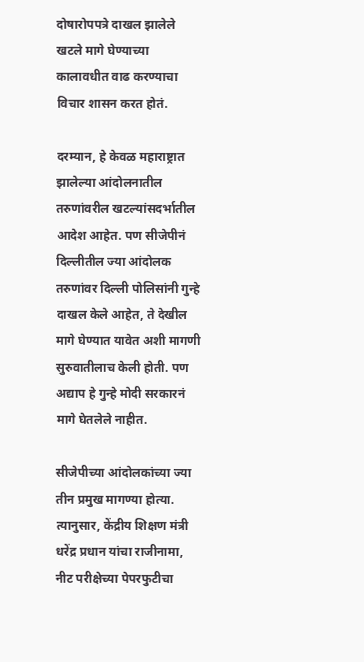दोषारोपपत्रे दाखल झालेले खटले मागे घेण्याच्या कालावधीत वाढ करण्याचा विचार शासन करत होतं.

दरम्यान, हे केवळ महाराष्ट्रात झालेल्या आंदोलनातील तरुणांवरील खटल्यांसदर्भातील आदेश आहेत. पण सीजेपीनं दिल्लीतील ज्या आंदोलक तरुणांवर दिल्ली पोलिसांनी गुन्हे दाखल केले आहेत, ते देखील मागे घेण्यात यावेत अशी मागणी सुरुवातीलाच केली होती. पण अद्याप हे गुन्हे मोदी सरकारनं मागे घेतलेले नाहीत.

सीजेपीच्या आंदोलकांच्या ज्या तीन प्रमुख मागण्या होत्या. त्यानुसार, केंद्रीय शिक्षण मंत्री धरेंद्र प्रधान यांचा राजीनामा, नीट परीक्षेच्या पेपरफुटीचा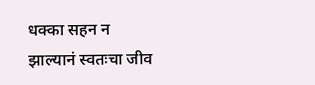धक्का सहन न झाल्यानं स्वतःचा जीव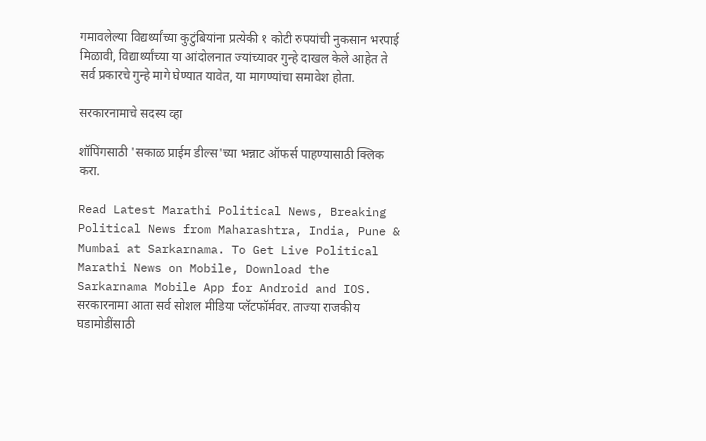गमावलेल्या विद्यर्थ्यांच्या कुटुंबियांना प्रत्येकी १ कोटी रुपयांची नुकसान भरपाई मिळावी, विद्यार्थ्यांच्या या आंदोलनात ज्यांच्यावर गुन्हे दाखल केले आहेत ते सर्व प्रकारचे गुन्हे मागे घेण्यात यावेत, या मागण्यांचा समावेश होता.

सरकारनामाचे सदस्य व्हा

शॉपिंगसाठी 'सकाळ प्राईम डील्स'च्या भन्नाट ऑफर्स पाहण्यासाठी क्लिक करा.

Read Latest Marathi Political News, Breaking Political News from Maharashtra, India, Pune & Mumbai at Sarkarnama. To Get Live Political Marathi News on Mobile, Download the Sarkarnama Mobile App for Android and IOS. सरकारनामा आता सर्व सोशल मीडिया प्लॅटफॉर्मवर. ताज्या राजकीय घडामोडींसाठी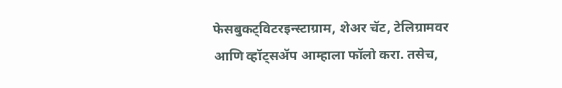फेसबुकट्विटरइन्स्टाग्राम, शेअर चॅट, टेलिग्रामवर आणि व्हॉट्सॲप आम्हाला फॉलो करा. तसेच,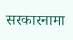सरकारनामा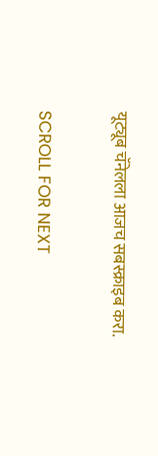यूट्यूब चॅनेलला आजच सबस्क्राइब करा.

SCROLL FOR NEXT